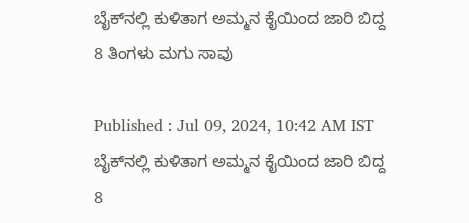ಬೈಕ್‌ನಲ್ಲಿ ಕುಳಿತಾಗ ಅಮ್ಮನ ಕೈಯಿಂದ ಜಾರಿ ಬಿದ್ದ 8 ತಿಂಗಳು ಮಗು ಸಾವು

Published : Jul 09, 2024, 10:42 AM IST
ಬೈಕ್‌ನಲ್ಲಿ ಕುಳಿತಾಗ ಅಮ್ಮನ ಕೈಯಿಂದ ಜಾರಿ ಬಿದ್ದ 8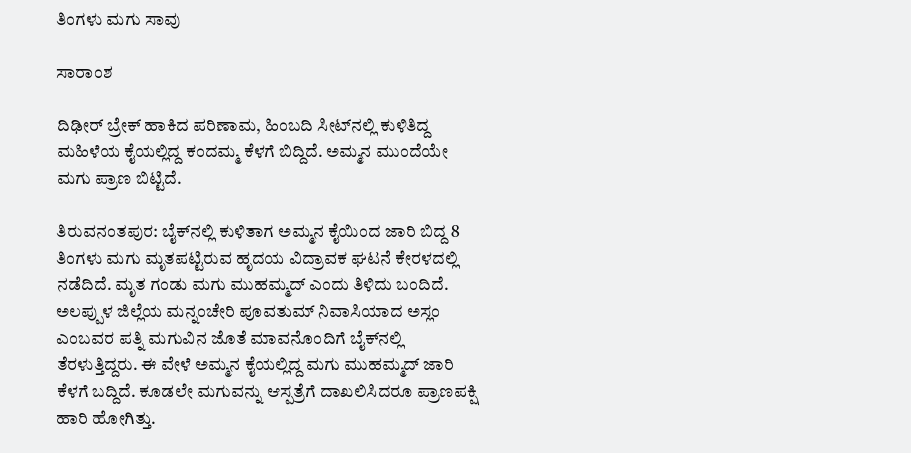ತಿಂಗಳು ಮಗು ಸಾವು

ಸಾರಾಂಶ

ದಿಢೀರ್ ಬ್ರೇಕ್ ಹಾಕಿದ ಪರಿಣಾಮ, ಹಿಂಬದಿ ಸೀಟ್‌ನಲ್ಲಿ ಕುಳಿತಿದ್ದ ಮಹಿಳೆಯ ಕೈಯಲ್ಲಿದ್ದ ಕಂದಮ್ಮ ಕೆಳಗೆ ಬಿದ್ದಿದೆ. ಅಮ್ಮನ ಮುಂದೆಯೇ ಮಗು ಪ್ರಾಣ ಬಿಟ್ಟಿದೆ.

ತಿರುವನಂತಪುರ: ಬೈಕ್‌ನಲ್ಲಿ ಕುಳಿತಾಗ ಅಮ್ಮನ ಕೈಯಿಂದ ಜಾರಿ ಬಿದ್ದ 8 ತಿಂಗಳು ಮಗು ಮೃತಪಟ್ಟಿರುವ ಹೃದಯ ವಿದ್ರಾವಕ ಘಟನೆ ಕೇರಳದಲ್ಲಿ ನಡೆದಿದೆ. ಮೃತ ಗಂಡು ಮಗು ಮುಹಮ್ಮದ್ ಎಂದು ತಿಳಿದು ಬಂದಿದೆ. ಅಲಪ್ಪುಳ ಜಿಲ್ಲೆಯ ಮನ್ನಂಚೇರಿ ಪೂವತುಮ್ ನಿವಾಸಿಯಾದ ಅಸ್ಲಂ ಎಂಬವರ ಪತ್ನಿ ಮಗುವಿನ ಜೊತೆ ಮಾವನೊಂದಿಗೆ ಬೈಕ್‌ನಲ್ಲಿ ತೆರಳುತ್ತಿದ್ದರು. ಈ ವೇಳೆ ಅಮ್ಮನ ಕೈಯಲ್ಲಿದ್ದ ಮಗು ಮುಹಮ್ಮದ್ ಜಾರಿ ಕೆಳಗೆ ಬದ್ದಿದೆ. ಕೂಡಲೇ ಮಗುವನ್ನು ಆಸ್ಪತ್ರೆಗೆ ದಾಖಲಿಸಿದರೂ ಪ್ರಾಣಪಕ್ಷಿ ಹಾರಿ ಹೋಗಿತ್ತು.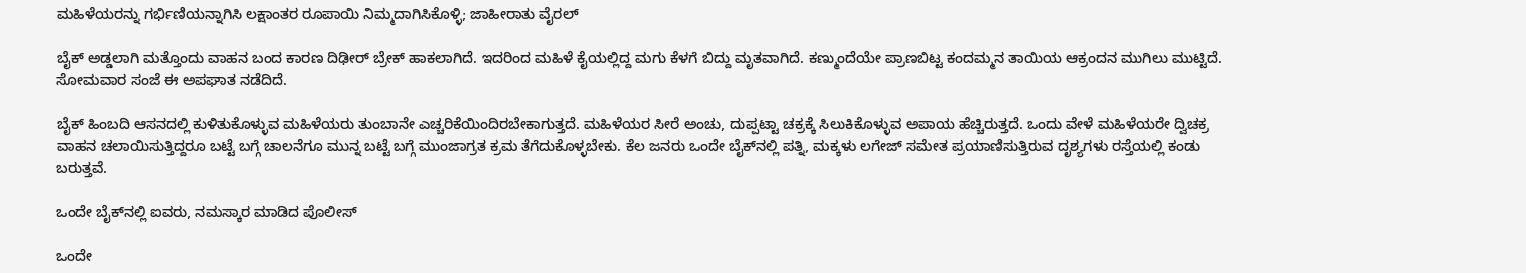ಮಹಿಳೆಯರನ್ನು ಗರ್ಭಿಣಿಯನ್ನಾಗಿಸಿ ಲಕ್ಷಾಂತರ ರೂಪಾಯಿ ನಿಮ್ಮದಾಗಿಸಿಕೊಳ್ಳಿ; ಜಾಹೀರಾತು ವೈರಲ್

ಬೈಕ್‌ ಅಡ್ಡಲಾಗಿ ಮತ್ತೊಂದು ವಾಹನ ಬಂದ ಕಾರಣ ದಿಢೀರ್ ಬ್ರೇಕ್ ಹಾಕಲಾಗಿದೆ. ಇದರಿಂದ ಮಹಿಳೆ ಕೈಯಲ್ಲಿದ್ದ ಮಗು ಕೆಳಗೆ ಬಿದ್ದು ಮೃತವಾಗಿದೆ. ಕಣ್ಮುಂದೆಯೇ ಪ್ರಾಣಬಿಟ್ಟ ಕಂದಮ್ಮನ ತಾಯಿಯ ಆಕ್ರಂದನ ಮುಗಿಲು ಮುಟ್ಟಿದೆ. ಸೋಮವಾರ ಸಂಜೆ ಈ ಅಪಘಾತ ನಡೆದಿದೆ.

ಬೈಕ್‌ ಹಿಂಬದಿ ಆಸನದಲ್ಲಿ ಕುಳಿತುಕೊಳ್ಳುವ ಮಹಿಳೆಯರು ತುಂಬಾನೇ ಎಚ್ಚರಿಕೆಯಿಂದಿರಬೇಕಾಗುತ್ತದೆ. ಮಹಿಳೆಯರ ಸೀರೆ ಅಂಚು, ದುಪ್ಪಟ್ಟಾ ಚಕ್ರಕ್ಕೆ ಸಿಲುಕಿಕೊಳ್ಳುವ ಅಪಾಯ ಹೆಚ್ಚಿರುತ್ತದೆ. ಒಂದು ವೇಳೆ ಮಹಿಳೆಯರೇ ದ್ವಿಚಕ್ರ ವಾಹನ ಚಲಾಯಿಸುತ್ತಿದ್ದರೂ ಬಟ್ಟೆ ಬಗ್ಗೆ ಚಾಲನೆಗೂ ಮುನ್ನ ಬಟ್ಟೆ ಬಗ್ಗೆ ಮುಂಜಾಗ್ರತ ಕ್ರಮ ತೆಗೆದುಕೊಳ್ಳಬೇಕು. ಕೆಲ ಜನರು ಒಂದೇ ಬೈಕ್‌ನಲ್ಲಿ ಪತ್ನಿ, ಮಕ್ಕಳು ಲಗೇಜ್ ಸಮೇತ ಪ್ರಯಾಣಿಸುತ್ತಿರುವ ದೃಶ್ಯಗಳು ರಸ್ತೆಯಲ್ಲಿ ಕಂಡು ಬರುತ್ತವೆ.

ಒಂದೇ ಬೈಕ್‌ನಲ್ಲಿ ಐವರು, ನಮಸ್ಕಾರ ಮಾಡಿದ ಪೊಲೀಸ್

ಒಂದೇ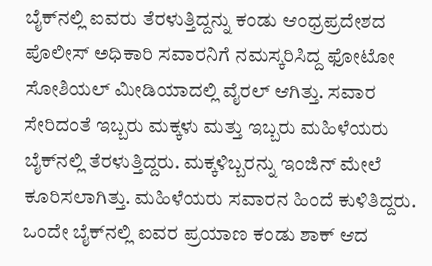ಬೈಕ್‌ನಲ್ಲಿ ಐವರು ತೆರಳುತ್ತಿದ್ದನ್ನು ಕಂಡು ಆಂಧ್ರಪ್ರದೇಶದ ಪೊಲೀಸ್ ಅಧಿಕಾರಿ ಸವಾರನಿಗೆ ನಮಸ್ಕರಿಸಿದ್ದ ಫೋಟೋ ಸೋಶಿಯಲ್ ಮೀಡಿಯಾದಲ್ಲಿ ವೈರಲ್ ಆಗಿತ್ತು. ಸವಾರ ಸೇರಿದಂತೆ ಇಬ್ಬರು ಮಕ್ಕಳು ಮತ್ತು ಇಬ್ಬರು ಮಹಿಳೆಯರು ಬೈಕ್‌ನಲ್ಲಿ ತೆರಳುತ್ತಿದ್ದರು. ಮಕ್ಕಳಿಬ್ಬರನ್ನು ಇಂಜಿನ್ ಮೇಲೆ ಕೂರಿಸಲಾಗಿತ್ತು. ಮಹಿಳೆಯರು ಸವಾರನ ಹಿಂದೆ ಕುಳಿತಿದ್ದರು. ಒಂದೇ ಬೈಕ್‌ನಲ್ಲಿ ಐವರ ಪ್ರಯಾಣ ಕಂಡು ಶಾಕ್ ಆದ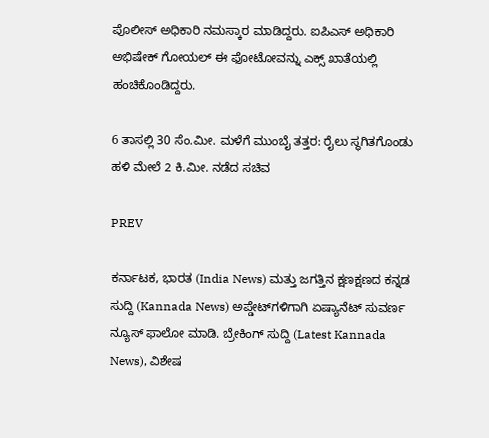ಪೊಲೀಸ್ ಅಧಿಕಾರಿ ನಮಸ್ಕಾರ ಮಾಡಿದ್ದರು. ಐಪಿಎಸ್ ಅಧಿಕಾರಿ ಅಭಿಷೇಕ್ ಗೋಯಲ್ ಈ ಫೋಟೋವನ್ನು ಎಕ್ಸ್ ಖಾತೆಯಲ್ಲಿ ಹಂಚಿಕೊಂಡಿದ್ದರು.

6 ತಾಸಲ್ಲಿ 30 ಸೆಂ.ಮೀ. ಮಳೆಗೆ ಮುಂಬೈ ತತ್ತರ: ರೈಲು ಸ್ಥಗಿತಗೊಂಡು ಹಳಿ ಮೇಲೆ 2 ಕಿ.ಮೀ. ನಡೆದ ಸಚಿವ

PREV

ಕರ್ನಾಟಕ, ಭಾರತ (India News) ಮತ್ತು ಜಗತ್ತಿನ ಕ್ಷಣಕ್ಷಣದ ಕನ್ನಡ ಸುದ್ದಿ (Kannada News) ಅಪ್ಡೇಟ್‌ಗಳಿಗಾಗಿ ಏಷ್ಯಾನೆಟ್ ಸುವರ್ಣ ನ್ಯೂಸ್‌ ಫಾಲೋ ಮಾಡಿ. ಬ್ರೇಕಿಂಗ್ ಸುದ್ದಿ (Latest Kannada News), ವಿಶೇಷ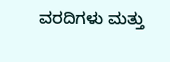ವರದಿಗಳು ಮತ್ತು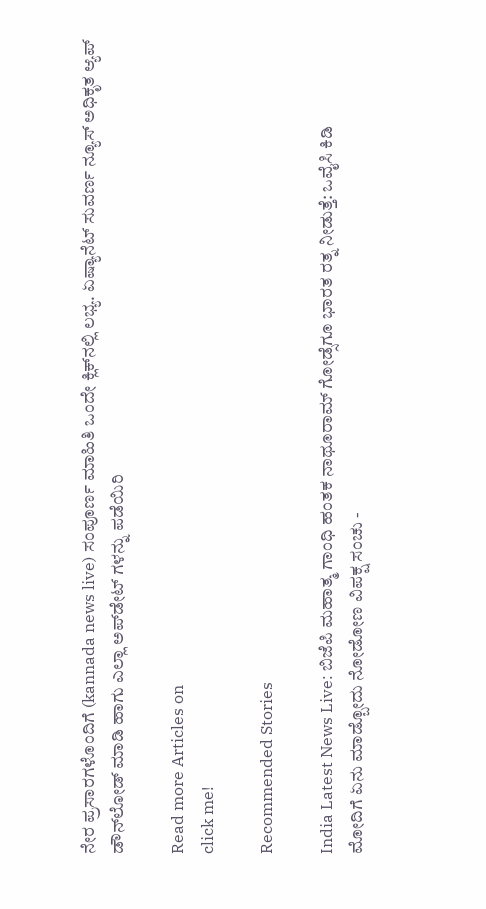ನೇರ ಪ್ರಸಾರಗಳೊಂದಿಗೆ (kannada news live) ಸಂಪೂರ್ಣ ಮಾಹಿತಿ ಒಂದೇ ಕ್ಲಿಕ್‌ನಲ್ಲಿ ಲಭ್ಯ. ಏಷ್ಯಾನೆಟ್ ಸುವರ್ಣ ನ್ಯೂಸ್ ಅಧಿಕೃತ ಆ್ಯಪ್ ಡೌನ್‌ಲೋಡ್ ಮಾಡಿ ಹಾಗು ಎಲ್ಲಾ ಅಪ್‌ಡೇಟ್ ಗಳನ್ನು ಪಡೆಯಿರಿ

Read more Articles on
click me!

Recommended Stories

India Latest News Live: ಬಿಜೆಪಿ ಮಹಾತ್ಮ ಗಾಂಧಿ ಹಂತಕ ನಾಥೂರಾಮ್‌ ಗೋಡ್ಸೆಗೂ ಭಾರತ ರತ್ನ ನೀಡುತ್ತೆ: ಒವೈಸಿ ಕಿಡಿ
ಮೋದಿಗೆ ಏನು ಮಾಡ್ಬೋದು ನೋಡೋಣ ವಿಪಕ್ಷ ಸಂಚು -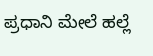ಪ್ರಧಾನಿ ಮೇಲೆ ಹಲ್ಲೆ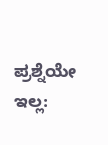ಪ್ರಶ್ನೆಯೇ ಇಲ್ಲ: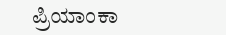ಪ್ರಿಯಾಂಕಾ